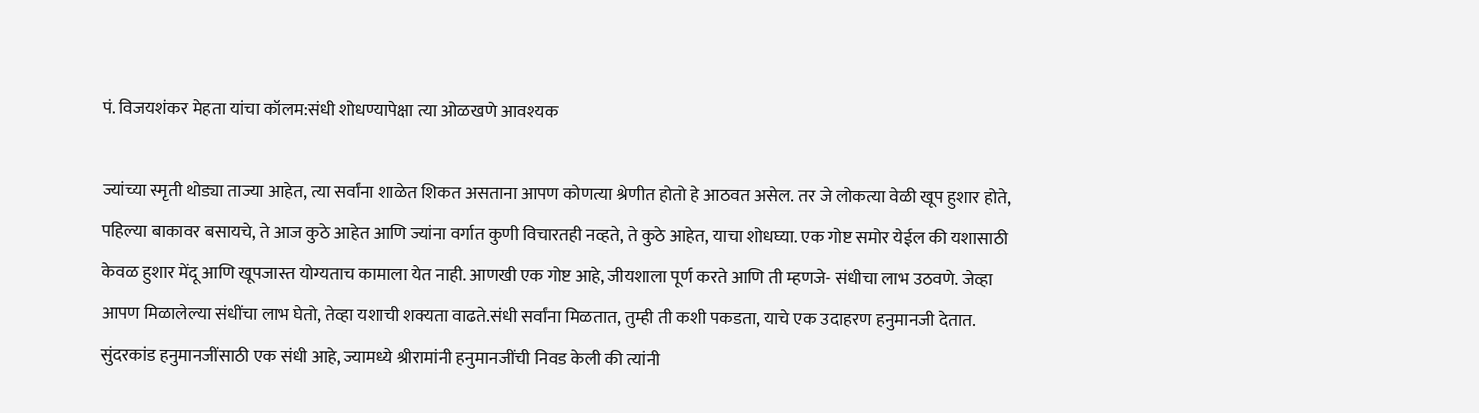पं. विजयशंकर मेहता यांचा कॉलम:संधी शोधण्यापेक्षा त्या ओळखणे आवश्यक

ज्यांच्या स्मृती थोड्या ताज्या आहेत, त्या सर्वांना शाळेत शिकत असताना आपण कोणत्या श्रेणीत होतो हे आठवत असेल. तर जे लोकत्या वेळी खूप हुशार होते, पहिल्या बाकावर बसायचे, ते आज कुठे आहेत आणि ज्यांना वर्गात कुणी विचारतही नव्हते, ते कुठे आहेत, याचा शोधघ्या. एक गोष्ट समोर येईल की यशासाठी केवळ हुशार मेंदू आणि खूपजास्त योग्यताच कामाला येत नाही. आणखी एक गोष्ट आहे, जीयशाला पूर्ण करते आणि ती म्हणजे- संधीचा लाभ उठवणे. जेव्हा आपण मिळालेल्या संधींचा लाभ घेतो, तेव्हा यशाची शक्यता वाढते.संधी सर्वांना मिळतात, तुम्ही ती कशी पकडता, याचे एक उदाहरण हनुमानजी देतात. सुंदरकांड हनुमानजींसाठी एक संधी आहे, ज्यामध्ये श्रीरामांनी हनुमानजींची निवड केली की त्यांनी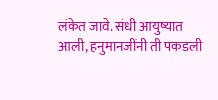लंकेत जावे. संधी आयुष्यात आली, हनुमानजींनी ती पकडली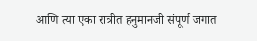आणि त्या एका रात्रीत हनुमानजी संपूर्ण जगात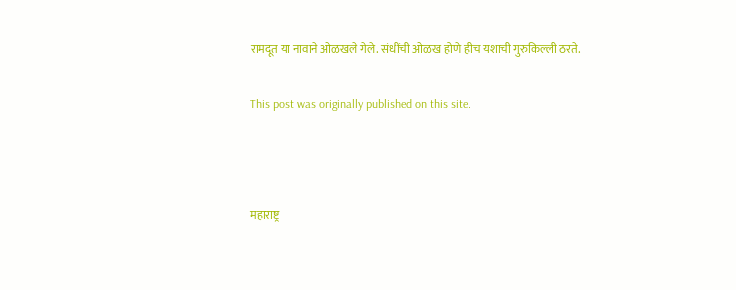रामदूत या नावाने ओळखले गेले. संधींची ओळख होणे हीच यशाची गुरुकिल्ली ठरते.

This post was originally published on this site.



महाराष्ट्र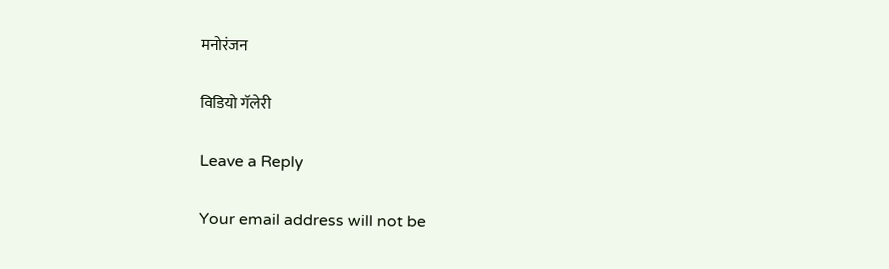मनोरंजन

विडियो गॅलेरी

Leave a Reply

Your email address will not be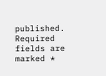published. Required fields are marked *